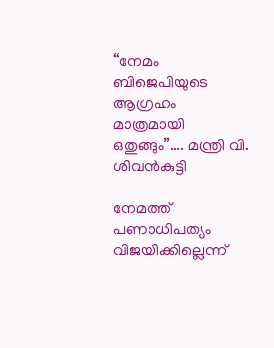“നേമം ബിജെപിയുടെ ആഗ്രഹം മാത്രമായി ഒതുങ്ങും”…. മന്ത്രി വി. ശിവൻകുട്ടി

നേമത്ത് പണാധിപത്യം വിജയിക്കില്ലെന്ന്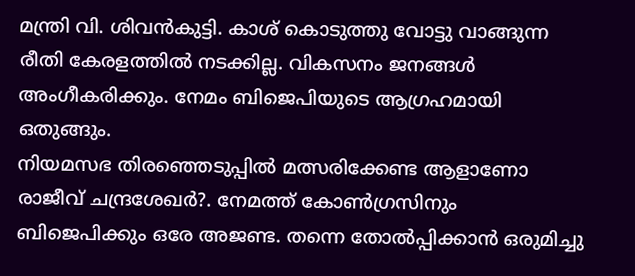മന്ത്രി വി. ശിവൻകുട്ടി. കാശ് കൊടുത്തു വോട്ടു വാങ്ങുന്ന രീതി കേരളത്തിൽ നടക്കില്ല. വികസനം ജനങ്ങൾ അംഗീകരിക്കും. നേമം ബിജെപിയുടെ ആഗ്രഹമായി ഒതുങ്ങും.
നിയമസഭ തിരഞ്ഞെടുപ്പിൽ മത്സരിക്കേണ്ട ആളാണോ രാജീവ് ചന്ദ്രശേഖർ?. നേമത്ത് കോൺഗ്രസിനും ബിജെപിക്കും ഒരേ അജണ്ട. തന്നെ തോൽപ്പിക്കാൻ ഒരുമിച്ചു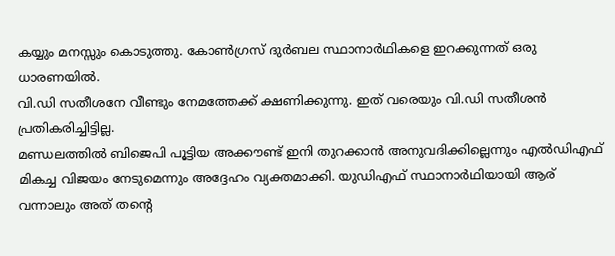കയ്യും മനസ്സും കൊടുത്തു. കോൺഗ്രസ് ദുർബല സ്ഥാനാർഥികളെ ഇറക്കുന്നത് ഒരു ധാരണയിൽ.
വി.ഡി സതീശനേ വീണ്ടും നേമത്തേക്ക് ക്ഷണിക്കുന്നു. ഇത് വരെയും വി.ഡി സതീശൻ പ്രതികരിച്ചിട്ടില്ല.
മണ്ഡലത്തിൽ ബിജെപി പൂട്ടിയ അക്കൗണ്ട് ഇനി തുറക്കാൻ അനുവദിക്കില്ലെന്നും എൽഡിഎഫ് മികച്ച വിജയം നേടുമെന്നും അദ്ദേഹം വ്യക്തമാക്കി. യുഡിഎഫ് സ്ഥാനാർഥിയായി ആര് വന്നാലും അത് തന്റെ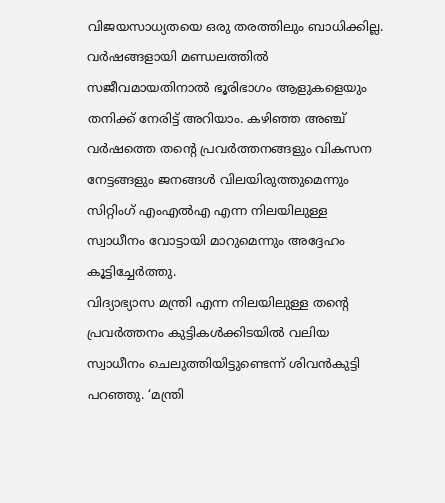വിജയസാധ്യതയെ ഒരു തരത്തിലും ബാധിക്കില്ല. വർഷങ്ങളായി മണ്ഡലത്തിൽ സജീവമായതിനാൽ ഭൂരിഭാഗം ആളുകളെയും തനിക്ക് നേരിട്ട് അറിയാം. കഴിഞ്ഞ അഞ്ച് വർഷത്തെ തന്റെ പ്രവർത്തനങ്ങളും വികസന നേട്ടങ്ങളും ജനങ്ങൾ വിലയിരുത്തുമെന്നും സിറ്റിംഗ് എംഎൽഎ എന്ന നിലയിലുള്ള സ്വാധീനം വോട്ടായി മാറുമെന്നും അദ്ദേഹം കൂട്ടിച്ചേർത്തു.
വിദ്യാഭ്യാസ മന്ത്രി എന്ന നിലയിലുള്ള തന്റെ പ്രവർത്തനം കുട്ടികൾക്കിടയിൽ വലിയ സ്വാധീനം ചെലുത്തിയിട്ടുണ്ടെന്ന് ശിവൻകുട്ടി പറഞ്ഞു. ‘മന്ത്രി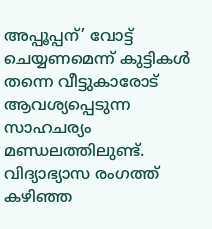അപ്പൂപ്പന്’ വോട്ട് ചെയ്യണമെന്ന് കുട്ടികൾ തന്നെ വീട്ടുകാരോട് ആവശ്യപ്പെടുന്ന സാഹചര്യം മണ്ഡലത്തിലുണ്ട്. വിദ്യാഭ്യാസ രംഗത്ത് കഴിഞ്ഞ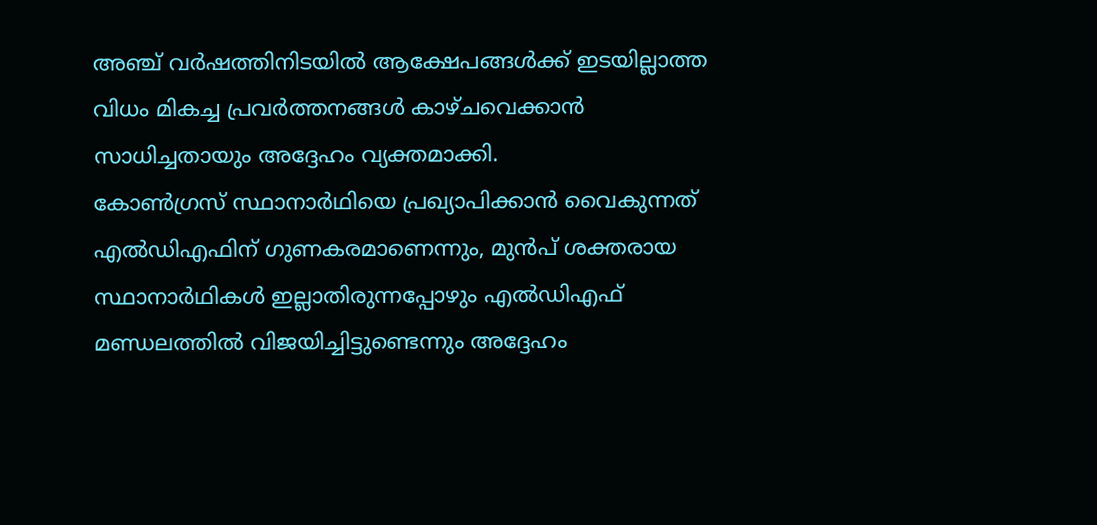അഞ്ച് വർഷത്തിനിടയിൽ ആക്ഷേപങ്ങൾക്ക് ഇടയില്ലാത്ത വിധം മികച്ച പ്രവർത്തനങ്ങൾ കാഴ്ചവെക്കാൻ സാധിച്ചതായും അദ്ദേഹം വ്യക്തമാക്കി.
കോൺഗ്രസ് സ്ഥാനാർഥിയെ പ്രഖ്യാപിക്കാൻ വൈകുന്നത് എൽഡിഎഫിന് ഗുണകരമാണെന്നും, മുൻപ് ശക്തരായ സ്ഥാനാർഥികൾ ഇല്ലാതിരുന്നപ്പോഴും എൽഡിഎഫ് മണ്ഡലത്തിൽ വിജയിച്ചിട്ടുണ്ടെന്നും അദ്ദേഹം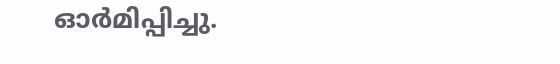ഓർമിപ്പിച്ചു.